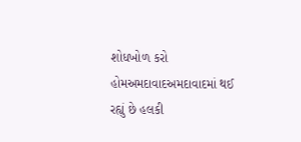શોધખોળ કરો
હોમઅમદાવાદઅમદાવાદમાં થઈ રહ્યું છે હલકી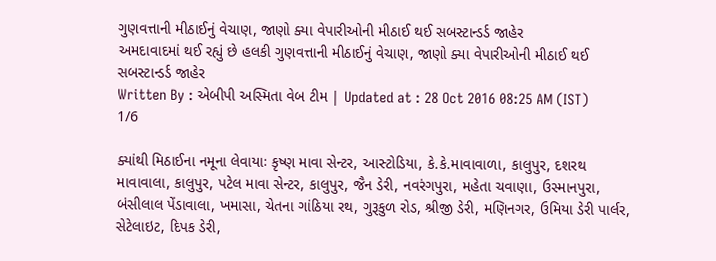ગુણવત્તાની મીઠાઈનું વેચાણ, જાણો ક્યા વેપારીઓની મીઠાઈ થઈ સબસ્ટાન્ડર્ડ જાહેર
અમદાવાદમાં થઈ રહ્યું છે હલકી ગુણવત્તાની મીઠાઈનું વેચાણ, જાણો ક્યા વેપારીઓની મીઠાઈ થઈ સબસ્ટાન્ડર્ડ જાહેર
Written By : એબીપી અસ્મિતા વેબ ટીમ | Updated at : 28 Oct 2016 08:25 AM (IST)
1/6

ક્યાંથી મિઠાઈના નમૂના લેવાયાઃ કૃષ્ણ માવા સેન્ટર, આસ્ટોડિયા, કે.કે.માવાવાળા, કાલુપુર, દશરથ માવાવાલા, કાલુપુર, પટેલ માવા સેન્ટર, કાલુપુર, જૈન ડેરી, નવરંગપુરા, મહેતા ચવાણા, ઉસ્માનપુરા, બંસીલાલ પેંડાવાલા, ખમાસા, ચેતના ગાંઠિયા રથ, ગુરૂકુળ રોડ, શ્રીજી ડેરી, મણિનગર, ઉમિયા ડેરી પાર્લર, સેટેલાઇટ, દિપક ડેરી,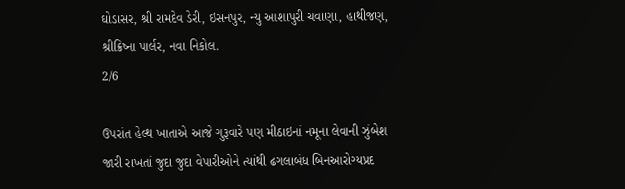ઘોડાસર, શ્રી રામદેવ ડેરી, ઇસનપુર, ન્યુ આશાપુરી ચવાણા, હાથીજણ, શ્રીક્રિષ્ના પાર્લર, નવા નિકોલ.
2/6

ઉપરાંત હેલ્થ ખાતાએ આજે ગુરૂવારે પણ મીઠાઇનાં નમૂના લેવાની ઝુંબેશ જારી રાખતાં જુદા જુદા વેપારીઓને ત્યાંથી ઢગલાબંધ બિનઆરોગ્યપ્રદ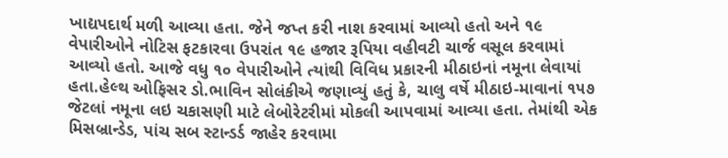ખાદ્યપદાર્થ મળી આવ્યા હતા. જેને જપ્ત કરી નાશ કરવામાં આવ્યો હતો અને ૧૯ વેપારીઓને નોટિસ ફટકારવા ઉપરાંત ૧૯ હજાર રૂપિયા વહીવટી ચાર્જ વસૂલ કરવામાં આવ્યો હતો. આજે વધુ ૧૦ વેપારીઓને ત્યાંથી વિવિધ પ્રકારની મીઠાઇનાં નમૂના લેવાયાં હતા.હેલ્થ ઓફિસર ડો.ભાવિન સોલંકીએ જણાવ્યું હતું કે, ચાલુ વર્ષે મીઠાઇ-માવાનાં ૧૫૭ જેટલાં નમૂના લઇ ચકાસણી માટે લેબોરેટરીમાં મોકલી આપવામાં આવ્યા હતા. તેમાંથી એક મિસબ્રાન્ડેડ, પાંચ સબ સ્ટાન્ડર્ડ જાહેર કરવામા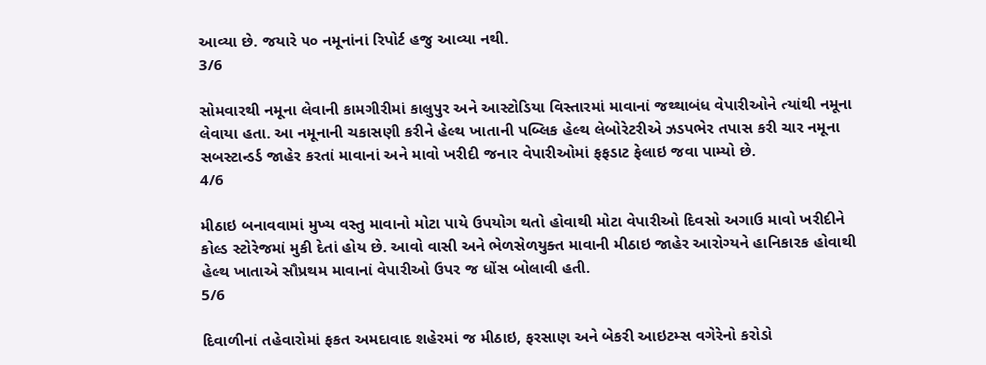આવ્યા છે. જયારે ૫૦ નમૂનાંનાં રિપોર્ટ હજુ આવ્યા નથી.
3/6

સોમવારથી નમૂના લેવાની કામગીરીમાં કાલુપુર અને આસ્ટોડિયા વિસ્તારમાં માવાનાં જથ્થાબંધ વેપારીઓને ત્યાંથી નમૂના લેવાયા હતા. આ નમૂનાની ચકાસણી કરીને હેલ્થ ખાતાની પબ્લિક હેલ્થ લેબોરેટરીએ ઝડપભેર તપાસ કરી ચાર નમૂના સબસ્ટાન્ડર્ડ જાહેર કરતાં માવાનાં અને માવો ખરીદી જનાર વેપારીઓમાં ફફડાટ ફેલાઇ જવા પામ્યો છે.
4/6

મીઠાઇ બનાવવામાં મુખ્ય વસ્તુ માવાનો મોટા પાયે ઉપયોગ થતો હોવાથી મોટા વેપારીઓ દિવસો અગાઉ માવો ખરીદીને કોલ્ડ સ્ટોરેજમાં મુકી દેતાં હોય છે. આવો વાસી અને ભેળસેળયુક્ત માવાની મીઠાઇ જાહેર આરોગ્યને હાનિકારક હોવાથી હેલ્થ ખાતાએ સૌપ્રથમ માવાનાં વેપારીઓ ઉપર જ ધોંસ બોલાવી હતી.
5/6

દિવાળીનાં તહેવારોમાં ફકત અમદાવાદ શહેરમાં જ મીઠાઇ, ફરસાણ અને બેકરી આઇટમ્સ વગેરેનો કરોડો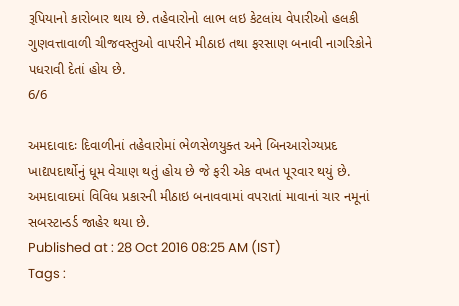રૂપિયાનો કારોબાર થાય છે. તહેવારોનો લાભ લઇ કેટલાંય વેપારીઓ હલકી ગુણવત્તાવાળી ચીજવસ્તુઓ વાપરીને મીઠાઇ તથા ફરસાણ બનાવી નાગરિકોને પધરાવી દેતાં હોય છે.
6/6

અમદાવાદઃ દિવાળીનાં તહેવારોમાં ભેળસેળયુક્ત અને બિનઆરોગ્યપ્રદ ખાદ્યપદાર્થોનું ધૂમ વેચાણ થતું હોય છે જે ફરી એક વખત પૂરવાર થયું છે. અમદાવાદમાં વિવિધ પ્રકારની મીઠાઇ બનાવવામાં વપરાતાં માવાનાં ચાર નમૂનાં સબસ્ટાન્ડર્ડ જાહેર થયા છે.
Published at : 28 Oct 2016 08:25 AM (IST)
Tags :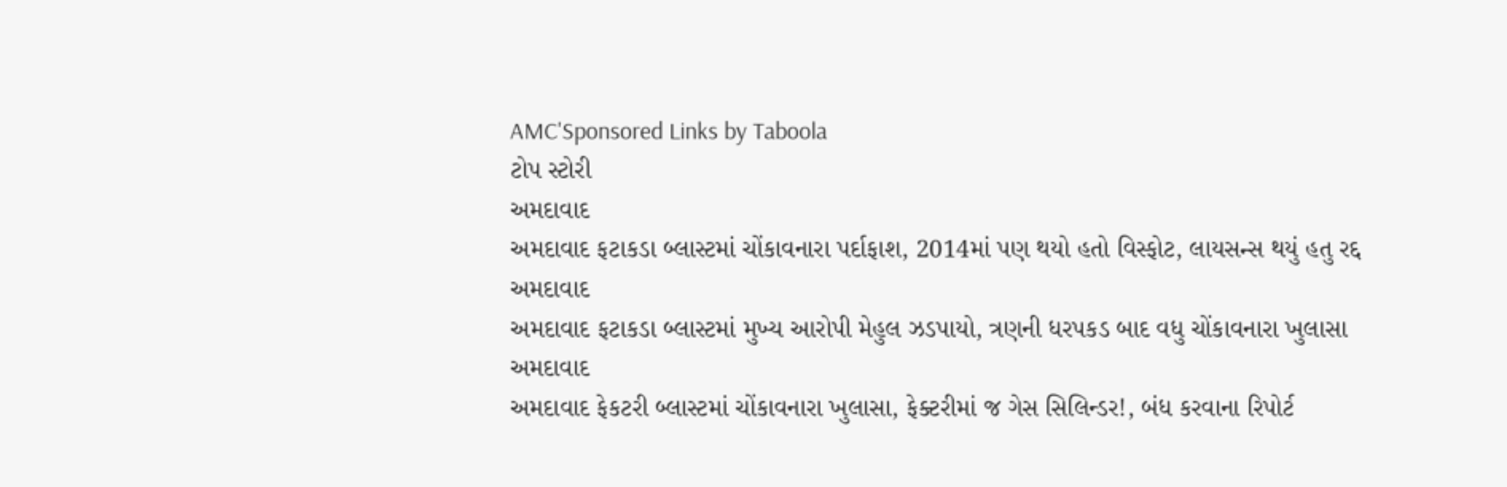AMC'Sponsored Links by Taboola
ટોપ સ્ટોરી
અમદાવાદ
અમદાવાદ ફટાકડા બ્લાસ્ટમાં ચોંકાવનારા પર્દાફાશ, 2014માં પણ થયો હતો વિસ્ફોટ, લાયસન્સ થયું હતુ રદ્દ
અમદાવાદ
અમદાવાદ ફટાકડા બ્લાસ્ટમાં મુખ્ય આરોપી મેહુલ ઝડપાયો, ત્રણની ધરપકડ બાદ વધુ ચોંકાવનારા ખુલાસા
અમદાવાદ
અમદાવાદ ફેકટરી બ્લાસ્ટમાં ચોંકાવનારા ખુલાસા, ફેક્ટરીમાં જ ગેસ સિલિન્ડર!, બંધ કરવાના રિપોર્ટ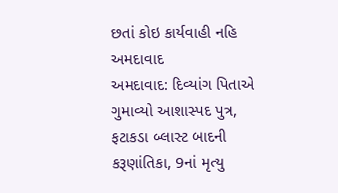છતાં કોઇ કાર્યવાહી નહિ
અમદાવાદ
અમદાવાદ: દિવ્યાંગ પિતાએ ગુમાવ્યો આશાસ્પદ પુત્ર, ફટાકડા બ્લાસ્ટ બાદની કરૂણાંતિકા, 9નાં મૃત્યુ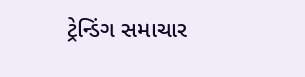ટ્રેન્ડિંગ સમાચાર